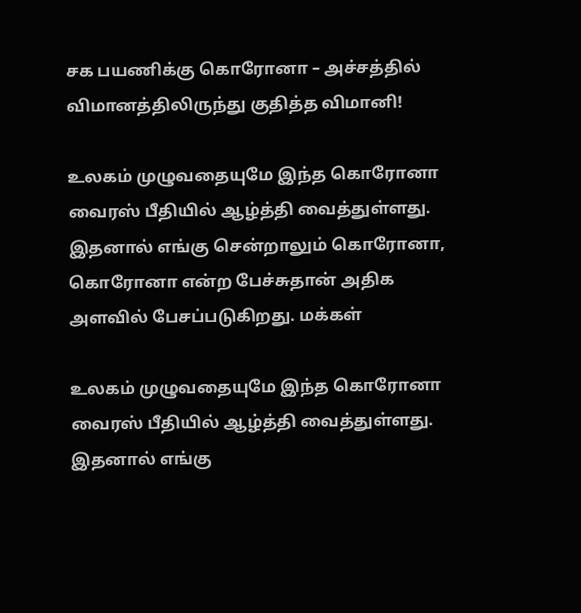சக பயணிக்கு கொரோனா – அச்சத்தில் விமானத்திலிருந்து குதித்த விமானி!

உலகம் முழுவதையுமே இந்த கொரோனா வைரஸ் பீதியில் ஆழ்த்தி வைத்துள்ளது. இதனால் எங்கு சென்றாலும் கொரோனா, கொரோனா என்ற பேச்சுதான் அதிக அளவில் பேசப்படுகிறது. மக்கள்

உலகம் முழுவதையுமே இந்த கொரோனா வைரஸ் பீதியில் ஆழ்த்தி வைத்துள்ளது. இதனால் எங்கு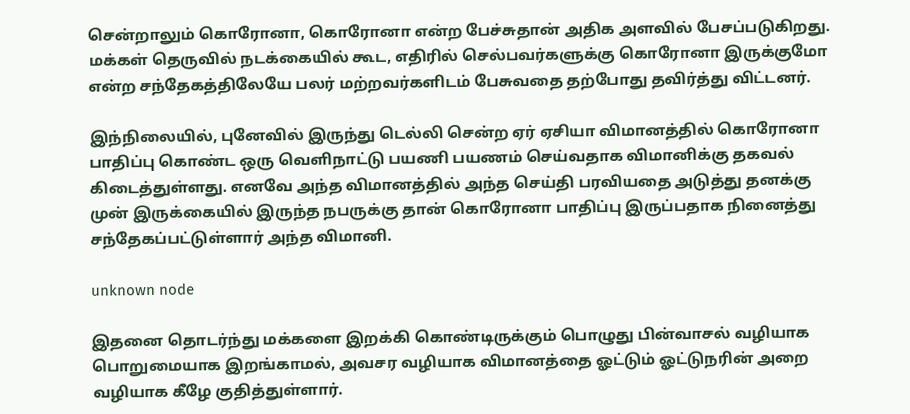சென்றாலும் கொரோனா, கொரோனா என்ற பேச்சுதான் அதிக அளவில் பேசப்படுகிறது. மக்கள் தெருவில் நடக்கையில் கூட, எதிரில் செல்பவர்களுக்கு கொரோனா இருக்குமோ என்ற சந்தேகத்திலேயே பலர் மற்றவர்களிடம் பேசுவதை தற்போது தவிர்த்து விட்டனர்.

இந்நிலையில், புனேவில் இருந்து டெல்லி சென்ற ஏர் ஏசியா விமானத்தில் கொரோனா பாதிப்பு கொண்ட ஒரு வெளிநாட்டு பயணி பயணம் செய்வதாக விமானிக்கு தகவல் கிடைத்துள்ளது. எனவே அந்த விமானத்தில் அந்த செய்தி பரவியதை அடுத்து தனக்கு முன் இருக்கையில் இருந்த நபருக்கு தான் கொரோனா பாதிப்பு இருப்பதாக நினைத்து சந்தேகப்பட்டுள்ளார் அந்த விமானி.

unknown node

இதனை தொடர்ந்து மக்களை இறக்கி கொண்டிருக்கும் பொழுது பின்வாசல் வழியாக பொறுமையாக இறங்காமல், அவசர வழியாக விமானத்தை ஓட்டும் ஓட்டுநரின் அறை வழியாக கீழே குதித்துள்ளார்.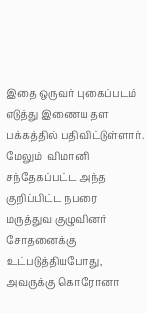இதை ஒருவர் புகைப்படம் எடுத்து இணைய தள பக்கத்தில் பதிவிட்டுள்ளார். மேலும்  விமானி சந்தேகப்பட்ட அந்த குறிப்பிட்ட நபரை மருத்துவ குழுவினர் சோதனைக்கு உட்படுத்தியபோது, அவருக்கு கொரோனா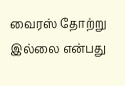வைரஸ் தோற்று இல்லை என்பது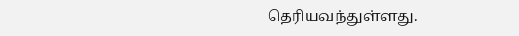தெரியவந்துள்ளது.